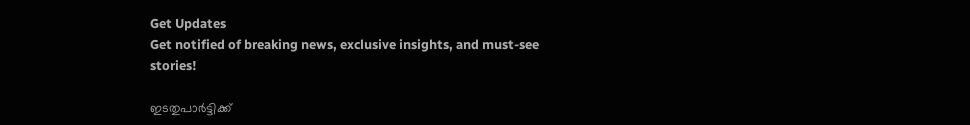Get Updates
Get notified of breaking news, exclusive insights, and must-see stories!

ഇടതുപാര്‍ട്ടിക്ക്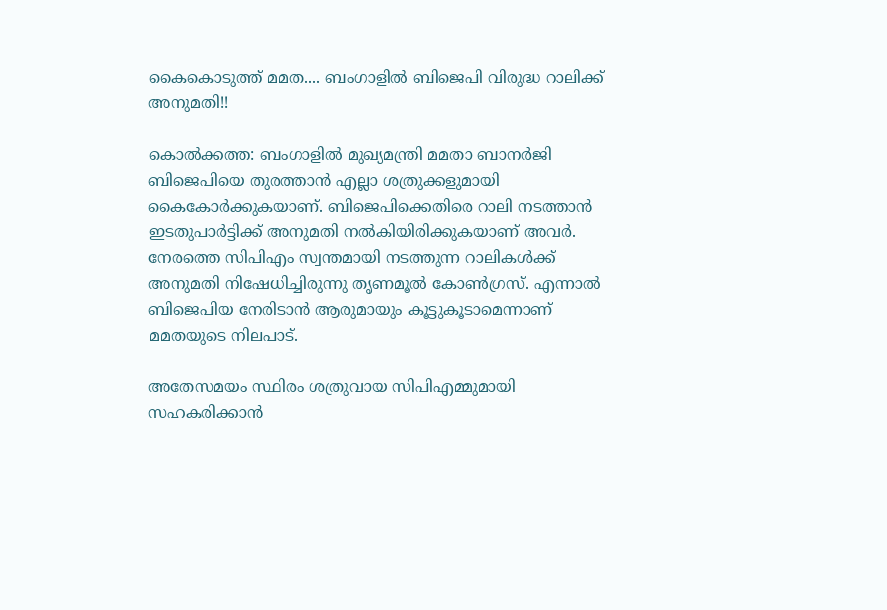കൈകൊടുത്ത് മമത.... ബംഗാളില്‍ ബിജെപി വിരുദ്ധ റാലിക്ക് അനുമതി!!

കൊല്‍ക്കത്ത: ബംഗാളില്‍ മുഖ്യമന്ത്രി മമതാ ബാനര്‍ജി ബിജെപിയെ തുരത്താന്‍ എല്ലാ ശത്രുക്കളുമായി കൈകോര്‍ക്കുകയാണ്. ബിജെപിക്കെതിരെ റാലി നടത്താന്‍ ഇടതുപാര്‍ട്ടിക്ക് അനുമതി നല്‍കിയിരിക്കുകയാണ് അവര്‍. നേരത്തെ സിപിഎം സ്വന്തമായി നടത്തുന്ന റാലികള്‍ക്ക് അനുമതി നിഷേധിച്ചിരുന്നു തൃണമൂല്‍ കോണ്‍ഗ്രസ്. എന്നാല്‍ ബിജെപിയ നേരിടാന്‍ ആരുമായും കൂട്ടുകൂടാമെന്നാണ് മമതയുടെ നിലപാട്.

അതേസമയം സ്ഥിരം ശത്രുവായ സിപിഎമ്മുമായി സഹകരിക്കാന്‍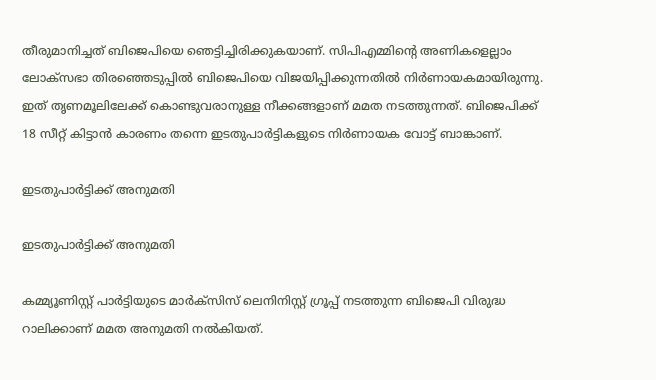തീരുമാനിച്ചത് ബിജെപിയെ ഞെട്ടിച്ചിരിക്കുകയാണ്. സിപിഎമ്മിന്റെ അണികളെല്ലാം ലോക്‌സഭാ തിരഞ്ഞെടുപ്പില്‍ ബിജെപിയെ വിജയിപ്പിക്കുന്നതില്‍ നിര്‍ണായകമായിരുന്നു. ഇത് തൃണമൂലിലേക്ക് കൊണ്ടുവരാനുള്ള നീക്കങ്ങളാണ് മമത നടത്തുന്നത്. ബിജെപിക്ക് 18 സീറ്റ് കിട്ടാന്‍ കാരണം തന്നെ ഇടതുപാര്‍ട്ടികളുടെ നിര്‍ണായക വോട്ട് ബാങ്കാണ്.

ഇടതുപാര്‍ട്ടിക്ക് അനുമതി

ഇടതുപാര്‍ട്ടിക്ക് അനുമതി

കമ്മ്യൂണിസ്റ്റ് പാര്‍ട്ടിയുടെ മാര്‍ക്‌സിസ് ലെനിനിസ്റ്റ് ഗ്രൂപ്പ് നടത്തുന്ന ബിജെപി വിരുദ്ധ റാലിക്കാണ് മമത അനുമതി നല്‍കിയത്.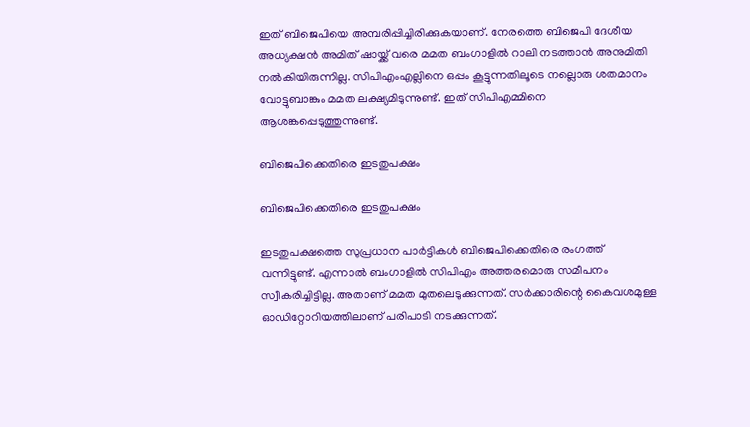ഇത് ബിജെപിയെ അമ്പരിപ്പിച്ചിരിക്കുകയാണ്. നേരത്തെ ബിജെപി ദേശീയ അധ്യക്ഷന്‍ അമിത് ഷായ്ക്ക് വരെ മമത ബംഗാളില്‍ റാലി നടത്താന്‍ അനുമിതി നല്‍കിയിരുന്നില്ല. സിപിഎംഎല്ലിനെ ഒപ്പം കൂട്ടുന്നതിലൂടെ നല്ലൊരു ശതമാനം വോട്ടുബാങ്കും മമത ലക്ഷ്യമിടുന്നുണ്ട്. ഇത് സിപിഎമ്മിനെ ആശങ്കപ്പെടുത്തുന്നുണ്ട്.

ബിജെപിക്കെതിരെ ഇടതുപക്ഷം

ബിജെപിക്കെതിരെ ഇടതുപക്ഷം

ഇടതുപക്ഷത്തെ സുപ്രധാന പാര്‍ട്ടികള്‍ ബിജെപിക്കെതിരെ രംഗത്ത് വന്നിട്ടുണ്ട്. എന്നാല്‍ ബംഗാളില്‍ സിപിഎം അത്തരമൊരു സമീപനം സ്വീകരിച്ചിട്ടില്ല. അതാണ് മമത മുതലെടുക്കുന്നത്. സര്‍ക്കാരിന്റെ കൈവശമുള്ള ഓഡിറ്റോറിയത്തിലാണ് പരിപാടി നടക്കുന്നത്.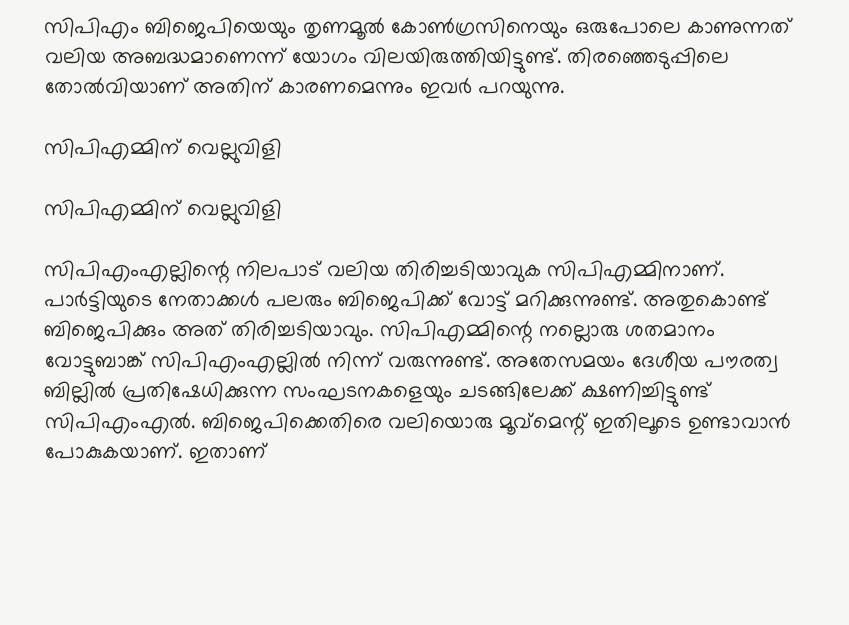സിപിഎം ബിജെപിയെയും തൃണമൂല്‍ കോണ്‍ഗ്രസിനെയും ഒരുപോലെ കാണുന്നത് വലിയ അബദ്ധമാണെന്ന് യോഗം വിലയിരുത്തിയിട്ടുണ്ട്. തിരഞ്ഞെടുപ്പിലെ തോല്‍വിയാണ് അതിന് കാരണമെന്നും ഇവര്‍ പറയുന്നു.

സിപിഎമ്മിന് വെല്ലുവിളി

സിപിഎമ്മിന് വെല്ലുവിളി

സിപിഎംഎല്ലിന്റെ നിലപാട് വലിയ തിരിച്ചടിയാവുക സിപിഎമ്മിനാണ്. പാര്‍ട്ടിയുടെ നേതാക്കള്‍ പലരും ബിജെപിക്ക് വോട്ട് മറിക്കുന്നുണ്ട്. അതുകൊണ്ട് ബിജെപിക്കും അത് തിരിച്ചടിയാവും. സിപിഎമ്മിന്റെ നല്ലൊരു ശതമാനം വോട്ടുബാങ്ക് സിപിഎംഎല്ലില്‍ നിന്ന് വരുന്നുണ്ട്. അതേസമയം ദേശീയ പൗരത്വ ബില്ലില്‍ പ്രതിഷേധിക്കുന്ന സംഘടനകളെയും ചടങ്ങിലേക്ക് ക്ഷണിച്ചിട്ടുണ്ട് സിപിഎംഎല്‍. ബിജെപിക്കെതിരെ വലിയൊരു മൂവ്‌മെന്റ് ഇതിലൂടെ ഉണ്ടാവാന്‍ പോകുകയാണ്. ഇതാണ്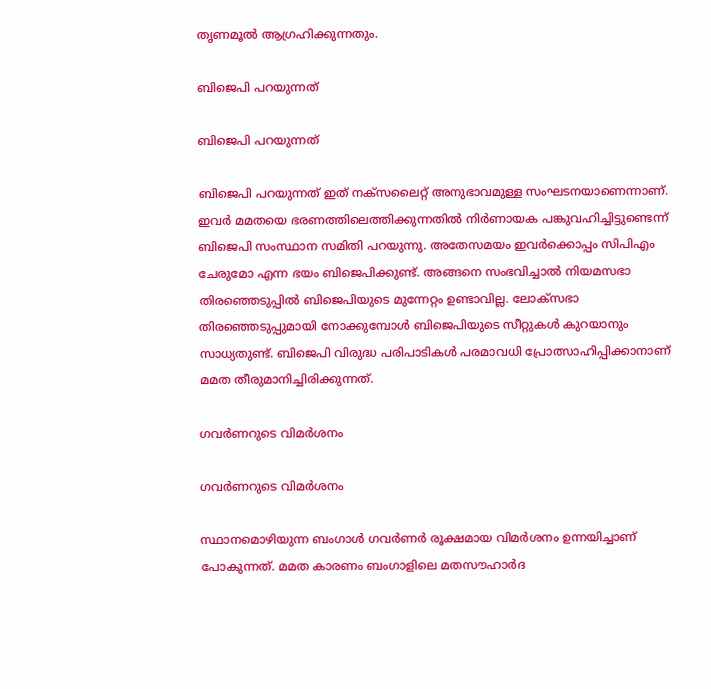തൃണമൂല്‍ ആഗ്രഹിക്കുന്നതും.

ബിജെപി പറയുന്നത്

ബിജെപി പറയുന്നത്

ബിജെപി പറയുന്നത് ഇത് നക്‌സലൈറ്റ് അനുഭാവമുള്ള സംഘടനയാണെന്നാണ്. ഇവര്‍ മമതയെ ഭരണത്തിലെത്തിക്കുന്നതില്‍ നിര്‍ണായക പങ്കുവഹിച്ചിട്ടുണ്ടെന്ന് ബിജെപി സംസ്ഥാന സമിതി പറയുന്നു. അതേസമയം ഇവര്‍ക്കൊപ്പം സിപിഎം ചേരുമോ എന്ന ഭയം ബിജെപിക്കുണ്ട്. അങ്ങനെ സംഭവിച്ചാല്‍ നിയമസഭാ തിരഞ്ഞെടുപ്പില്‍ ബിജെപിയുടെ മുന്നേറ്റം ഉണ്ടാവില്ല. ലോക്‌സഭാ തിരഞ്ഞെടുപ്പുമായി നോക്കുമ്പോള്‍ ബിജെപിയുടെ സീറ്റുകള്‍ കുറയാനും സാധ്യതുണ്ട്. ബിജെപി വിരുദ്ധ പരിപാടികള്‍ പരമാവധി പ്രോത്സാഹിപ്പിക്കാനാണ് മമത തീരുമാനിച്ചിരിക്കുന്നത്.

ഗവര്‍ണറുടെ വിമര്‍ശനം

ഗവര്‍ണറുടെ വിമര്‍ശനം

സ്ഥാനമൊഴിയുന്ന ബംഗാള്‍ ഗവര്‍ണര്‍ രൂക്ഷമായ വിമര്‍ശനം ഉന്നയിച്ചാണ് പോകുന്നത്. മമത കാരണം ബംഗാളിലെ മതസൗഹാര്‍ദ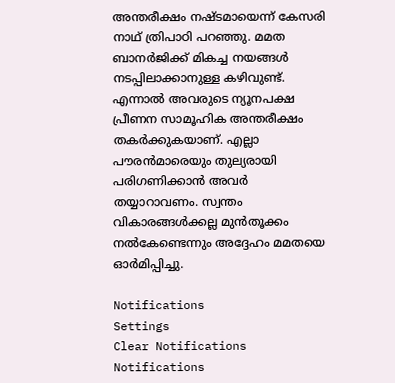അന്തരീക്ഷം നഷ്ടമായെന്ന് കേസരി നാഥ് ത്രിപാഠി പറഞ്ഞു. മമത ബാനര്‍ജിക്ക് മികച്ച നയങ്ങള്‍ നടപ്പിലാക്കാനുള്ള കഴിവുണ്ട്. എന്നാല്‍ അവരുടെ ന്യൂനപക്ഷ പ്രീണന സാമൂഹിക അന്തരീക്ഷം തകര്‍ക്കുകയാണ്. എല്ലാ പൗരന്‍മാരെയും തുല്യരായി പരിഗണിക്കാന്‍ അവര്‍ തയ്യാറാവണം. സ്വന്തം വികാരങ്ങള്‍ക്കല്ല മുന്‍തൂക്കം നല്‍കേണ്ടെന്നും അദ്ദേഹം മമതയെ ഓര്‍മിപ്പിച്ചു.

Notifications
Settings
Clear Notifications
Notifications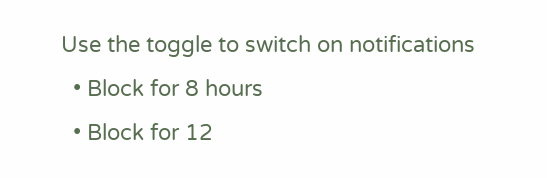Use the toggle to switch on notifications
  • Block for 8 hours
  • Block for 12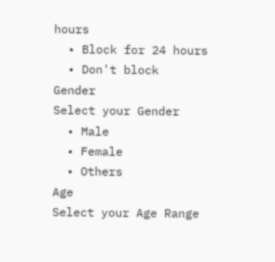hours
  • Block for 24 hours
  • Don't block
Gender
Select your Gender
  • Male
  • Female
  • Others
Age
Select your Age Range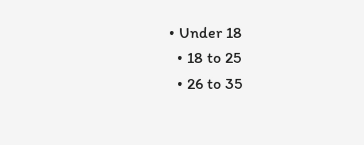• Under 18
  • 18 to 25
  • 26 to 35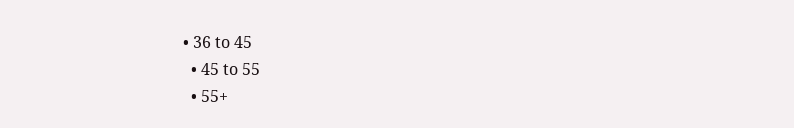• 36 to 45
  • 45 to 55
  • 55+